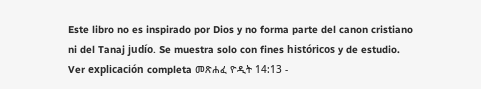Este libro no es inspirado por Dios y no forma parte del canon cristiano ni del Tanaj judío. Se muestra solo con fines históricos y de estudio. Ver explicación completa መጽሐፈ ዮዲት 14:13 -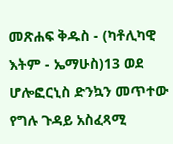መጽሐፍ ቅዱስ - (ካቶሊካዊ እትም - ኤማሁስ)13 ወደ ሆሎፎርኒስ ድንኳን መጥተው የግሉ ጉዳይ አስፈጻሚ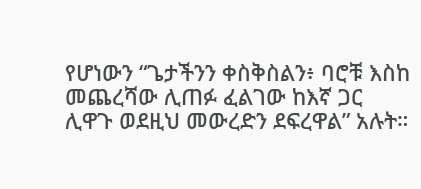የሆነውን “ጌታችንን ቀስቅስልን፥ ባሮቹ እስከ መጨረሻው ሊጠፉ ፈልገው ከእኛ ጋር ሊዋጉ ወደዚህ መውረድን ደፍረዋል” አሉት።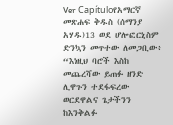Ver Capítuloየአማርኛ መጽሐፍ ቅዱስ (ሰማንያ አሃዱ)13 ወደ ሆሎፎርኒስም ድንኳን መጥተው ለመጋቢው፥ “እነዚህ ባሮች እስከ መጨረሻው ይጠፉ ዘንድ ሊዋጉን ተደፋፍረው ወርደዋልና ጌታችንን ከእንቅልፉ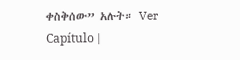ቀስቅሰው” አሉት። Ver Capítulo |